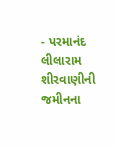- પરમાનંદ લીલારામ શીરવાણીની જમીનના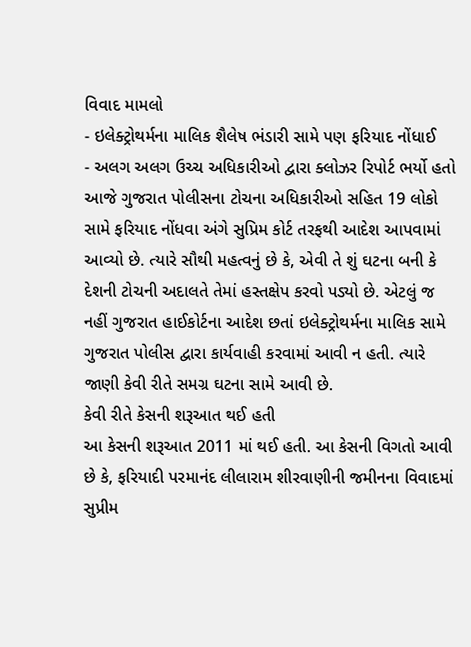વિવાદ મામલો
- ઇલેક્ટ્રોથર્મના માલિક શૈલેષ ભંડારી સામે પણ ફરિયાદ નોંધાઈ
- અલગ અલગ ઉચ્ચ અધિકારીઓ દ્વારા ક્લોઝર રિપોર્ટ ભર્યો હતો
આજે ગુજરાત પોલીસના ટોચના અધિકારીઓ સહિત 19 લોકો સામે ફરિયાદ નોંધવા અંગે સુપ્રિમ કોર્ટ તરફથી આદેશ આપવામાં આવ્યો છે. ત્યારે સૌથી મહત્વનું છે કે, એવી તે શું ઘટના બની કે દેશની ટોચની અદાલતે તેમાં હસ્તક્ષેપ કરવો પડ્યો છે. એટલું જ નહીં ગુજરાત હાઈકોર્ટના આદેશ છતાં ઇલેક્ટ્રોથર્મના માલિક સામે ગુજરાત પોલીસ દ્વારા કાર્યવાહી કરવામાં આવી ન હતી. ત્યારે જાણી કેવી રીતે સમગ્ર ઘટના સામે આવી છે.
કેવી રીતે કેસની શરૂઆત થઈ હતી
આ કેસની શરૂઆત 2011 માં થઈ હતી. આ કેસની વિગતો આવી છે કે, ફરિયાદી પરમાનંદ લીલારામ શીરવાણીની જમીનના વિવાદમાં સુપ્રીમ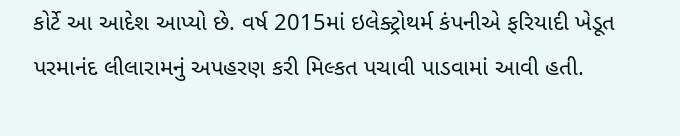કોર્ટે આ આદેશ આપ્યો છે. વર્ષ 2015માં ઇલેક્ટ્રોથર્મ કંપનીએ ફરિયાદી ખેડૂત પરમાનંદ લીલારામનું અપહરણ કરી મિલ્કત પચાવી પાડવામાં આવી હતી.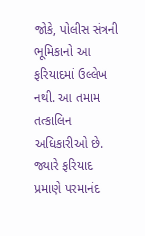જોકે, પોલીસ સંત્રની ભૂમિકાનો આ ફરિયાદમાં ઉલ્લેખ નથી. આ તમામ તત્કાલિન અધિકારીઓ છે.
જ્યારે ફરિયાદ પ્રમાણે પરમાનંદ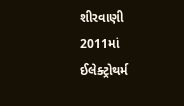શીરવાણી 2011માં ઈલેક્ટ્રોથર્મ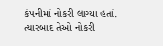કંપનીમાં નોકરી લાગ્યા હતાં. ત્યારબાદ તેઓ નોકરી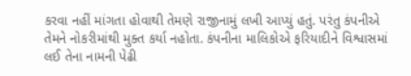કરવા નહીં માંગતા હોવાથી તેમણે રાજીનામું લખી આપ્યું હતું. પરંતુ કંપનીએ તેમને નોકરીમાંથી મુક્ત કર્યા નહોતા. કંપનીના માલિકોએ ફરિયાદીને વિશ્વાસમાં લઈ તેના નામની પેઢી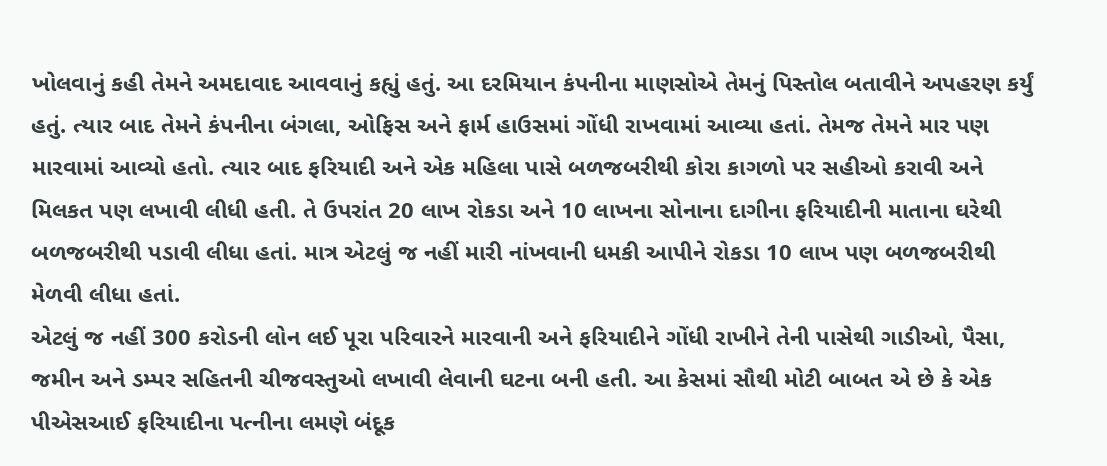ખોલવાનું કહી તેમને અમદાવાદ આવવાનું કહ્યું હતું. આ દરમિયાન કંપનીના માણસોએ તેમનું પિસ્તોલ બતાવીને અપહરણ કર્યું હતું. ત્યાર બાદ તેમને કંપનીના બંગલા, ઓફિસ અને ફાર્મ હાઉસમાં ગોંધી રાખવામાં આવ્યા હતાં. તેમજ તેમને માર પણ મારવામાં આવ્યો હતો. ત્યાર બાદ ફરિયાદી અને એક મહિલા પાસે બળજબરીથી કોરા કાગળો પર સહીઓ કરાવી અને મિલકત પણ લખાવી લીધી હતી. તે ઉપરાંત 20 લાખ રોકડા અને 10 લાખના સોનાના દાગીના ફરિયાદીની માતાના ઘરેથી બળજબરીથી પડાવી લીધા હતાં. માત્ર એટલું જ નહીં મારી નાંખવાની ધમકી આપીને રોકડા 10 લાખ પણ બળજબરીથી મેળવી લીધા હતાં.
એટલું જ નહીં 300 કરોડની લોન લઈ પૂરા પરિવારને મારવાની અને ફરિયાદીને ગોંધી રાખીને તેની પાસેથી ગાડીઓ, પૈસા, જમીન અને ડમ્પર સહિતની ચીજવસ્તુઓ લખાવી લેવાની ઘટના બની હતી. આ કેસમાં સૌથી મોટી બાબત એ છે કે એક પીએસઆઈ ફરિયાદીના પત્નીના લમણે બંદૂક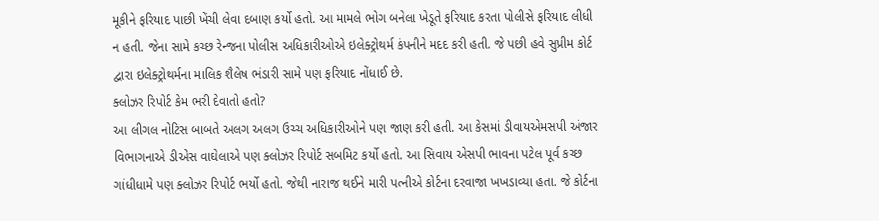મૂકીને ફરિયાદ પાછી ખેંચી લેવા દબાણ કર્યો હતો. આ મામલે ભોગ બનેલા ખેડૂતે ફરિયાદ કરતા પોલીસે ફરિયાદ લીધી ન હતી. જેના સામે કચ્છ રેન્જના પોલીસ અધિકારીઓએ ઇલેક્ટ્રોથર્મ કંપનીને મદદ કરી હતી. જે પછી હવે સુપ્રીમ કોર્ટ દ્વારા ઇલેક્ટ્રોથર્મના માલિક શૈલેષ ભંડારી સામે પણ ફરિયાદ નોંધાઈ છે.
ક્લોઝર રિપોર્ટ કેમ ભરી દેવાતો હતો?
આ લીગલ નોટિસ બાબતે અલગ અલગ ઉચ્ચ અધિકારીઓને પણ જાણ કરી હતી. આ કેસમાં ડીવાયએમસપી અંજાર વિભાગનાએ ડીએસ વાઘેલાએ પણ ક્લોઝર રિપોર્ટ સબમિટ કર્યો હતો. આ સિવાય એસપી ભાવના પટેલ પૂર્વ કચ્છ ગાંધીધામે પણ ક્લોઝર રિપોર્ટ ભર્યો હતો. જેથી નારાજ થઈને મારી પત્નીએ કોર્ટના દરવાજા ખખડાવ્યા હતા. જે કોર્ટના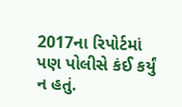2017ના રિપોર્ટમાં પણ પોલીસે કંઈ કર્યું ન હતું.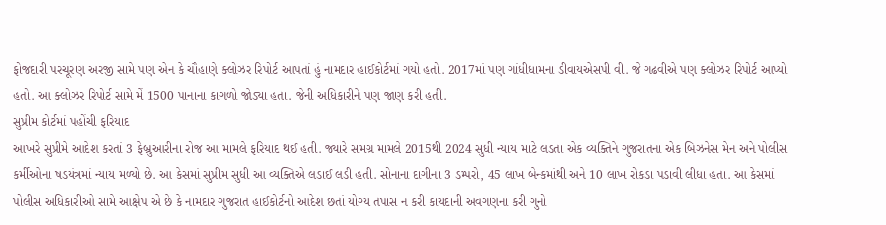ફોજદારી પરચૂરણ અરજી સામે પણ એન કે ચૌહાણે ક્લોઝર રિપોર્ટ આપતાં હું નામદાર હાઈકોર્ટમાં ગયો હતો. 2017માં પણ ગાંધીધામના ડીવાયએસપી વી. જે ગઢવીએ પણ ક્લોઝર રિપોર્ટ આપ્યો હતો. આ ક્લોઝર રિપોર્ટ સામે મેં 1500 પાનાના કાગળો જોડ્યા હતા. જેની અધિકારીને પણ જાણ કરી હતી.
સુપ્રીમ કોર્ટમાં પહોંચી ફરિયાદ
આખરે સુપ્રીમે આદેશ કરતાં 3 ફેબ્રુઆરીના રોજ આ મામલે ફરિયાદ થઈ હતી. જ્યારે સમગ્ર મામલે 2015થી 2024 સુધી ન્યાય માટે લડતા એક વ્યક્તિને ગુજરાતના એક બિઝનેસ મેન અને પોલીસ કર્મીઓના ષડયંત્રમાં ન્યાય મળ્યો છે. આ કેસમાં સુપ્રીમ સુધી આ વ્યક્તિએ લડાઈ લડી હતી. સોનાના દાગીના 3 ડમ્પરો, 45 લાખ બેન્કમાંથી અને 10 લાખ રોકડા પડાવી લીધા હતા. આ કેસમાં પોલીસ અધિકારીઓ સામે આક્ષેપ એ છે કે નામદાર ગુજરાત હાઈકોર્ટનો આદેશ છતાં યોગ્ય તપાસ ન કરી કાયદાની અવગણના કરી ગુનો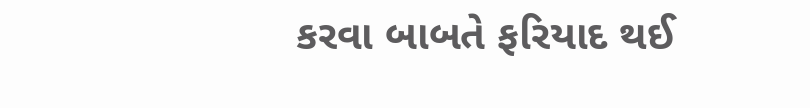કરવા બાબતે ફરિયાદ થઈ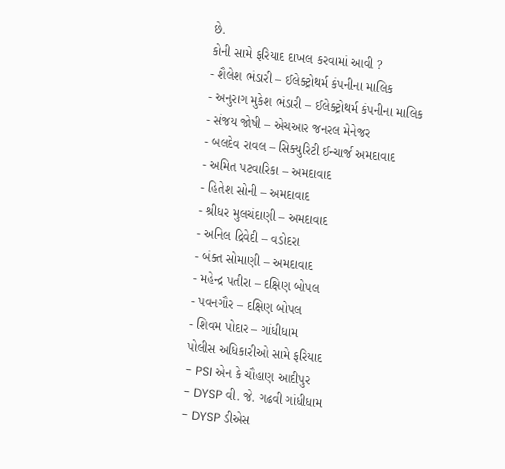છે.
કોની સામે ફરિયાદ દાખલ કરવામાં આવી ?
- શૈલેશ ભંડારી – ઈલેક્ટ્રોથર્મ કંપનીના માલિક
- અનુરાગ મુકેશ ભંડારી – ઈલેક્ટ્રોથર્મ કંપનીના માલિક
- સંજય જોષી – એચઆર જનરલ મેનેજર
- બલદેવ રાવલ – સિક્યુરિટી ઈન્ચાર્જ અમદાવાદ
- અમિત પટવારિકા – અમદાવાદ
- હિતેશ સોની – અમદાવાદ
- શ્રીધર મુલચંદાણી – અમદાવાદ
- અનિલ દ્રિવેદી – વડોદરા
- બંક્ત સોમાણી – અમદાવાદ
- મહેન્દ્ર પતીરા – દક્ષિણ બોપલ
- પવનગૌર – દક્ષિણ બોપલ
- શિવમ પોદાર – ગાંધીધામ
પોલીસ અધિકારીઓ સામે ફરિયાદ
- PSI એન કે ચૌહાણ આદીપુર
- DYSP વી. જે. ગઢવી ગાંધીધામ
- DYSP ડીએસ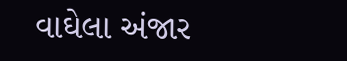વાઘેલા અંજાર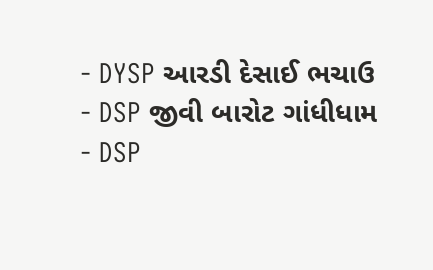- DYSP આરડી દેસાઈ ભચાઉ
- DSP જીવી બારોટ ગાંધીધામ
- DSP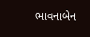ભાવનાબેન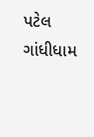પટેલ ગાંધીધામ